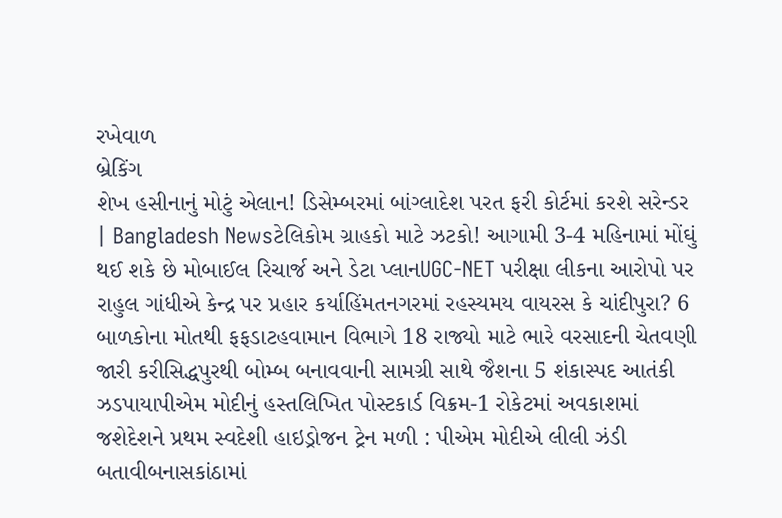રખેવાળ
બ્રેકિંગ
શેખ હસીનાનું મોટું એલાન! ડિસેમ્બરમાં બાંગ્લાદેશ પરત ફરી કોર્ટમાં કરશે સરેન્ડર | Bangladesh Newsટેલિકોમ ગ્રાહકો માટે ઝટકો! આગામી 3-4 મહિનામાં મોંઘું થઈ શકે છે મોબાઈલ રિચાર્જ અને ડેટા પ્લાનUGC-NET પરીક્ષા લીકના આરોપો પર રાહુલ ગાંધીએ કેન્દ્ર પર પ્રહાર કર્યાહિંમતનગરમાં રહસ્યમય વાયરસ કે ચાંદીપુરા? 6 બાળકોના મોતથી ફફડાટહવામાન વિભાગે 18 રાજ્યો માટે ભારે વરસાદની ચેતવણી જારી કરીસિદ્ધપુરથી બોમ્બ બનાવવાની સામગ્રી સાથે જૈશના 5 શંકાસ્પદ આતંકી ઝડપાયાપીએમ મોદીનું હસ્તલિખિત પોસ્ટકાર્ડ વિક્રમ-1 રોકેટમાં અવકાશમાં જશેદેશને પ્રથમ સ્વદેશી હાઇડ્રોજન ટ્રેન મળી : પીએમ મોદીએ લીલી ઝંડી બતાવીબનાસકાંઠામાં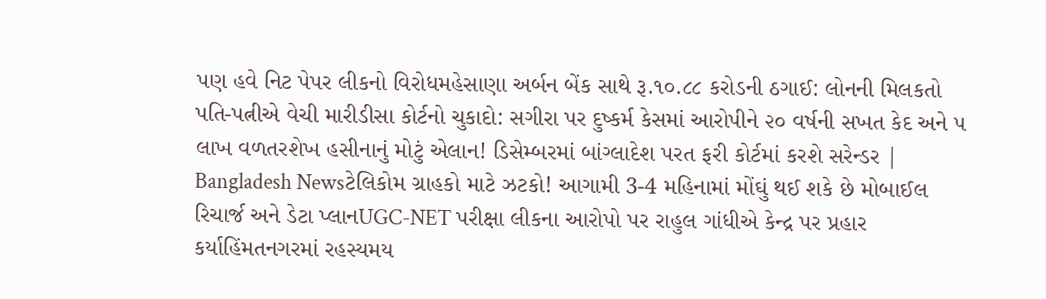પણ હવે નિટ પેપર લીકનો વિરોધમહેસાણા અર્બન બેંક સાથે રૂ.૧૦.૮૮ કરોડની ઠગાઈ: લોનની મિલકતો પતિ-પત્નીએ વેચી મારીડીસા કોર્ટનો ચુકાદો: સગીરા પર દુષ્કર્મ કેસમાં આરોપીને ૨૦ વર્ષની સખત કેદ અને ૫ લાખ વળતરશેખ હસીનાનું મોટું એલાન! ડિસેમ્બરમાં બાંગ્લાદેશ પરત ફરી કોર્ટમાં કરશે સરેન્ડર | Bangladesh Newsટેલિકોમ ગ્રાહકો માટે ઝટકો! આગામી 3-4 મહિનામાં મોંઘું થઈ શકે છે મોબાઈલ રિચાર્જ અને ડેટા પ્લાનUGC-NET પરીક્ષા લીકના આરોપો પર રાહુલ ગાંધીએ કેન્દ્ર પર પ્રહાર કર્યાહિંમતનગરમાં રહસ્યમય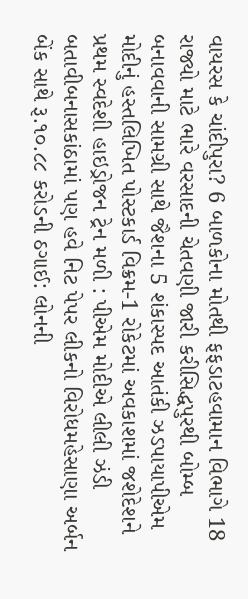વાયરસ કે ચાંદીપુરા? 6 બાળકોના મોતથી ફફડાટહવામાન વિભાગે 18 રાજ્યો માટે ભારે વરસાદની ચેતવણી જારી કરીસિદ્ધપુરથી બોમ્બ બનાવવાની સામગ્રી સાથે જૈશના 5 શંકાસ્પદ આતંકી ઝડપાયાપીએમ મોદીનું હસ્તલિખિત પોસ્ટકાર્ડ વિક્રમ-1 રોકેટમાં અવકાશમાં જશેદેશને પ્રથમ સ્વદેશી હાઇડ્રોજન ટ્રેન મળી : પીએમ મોદીએ લીલી ઝંડી બતાવીબનાસકાંઠામાં પણ હવે નિટ પેપર લીકનો વિરોધમહેસાણા અર્બન બેંક સાથે રૂ.૧૦.૮૮ કરોડની ઠગાઈ: લોનની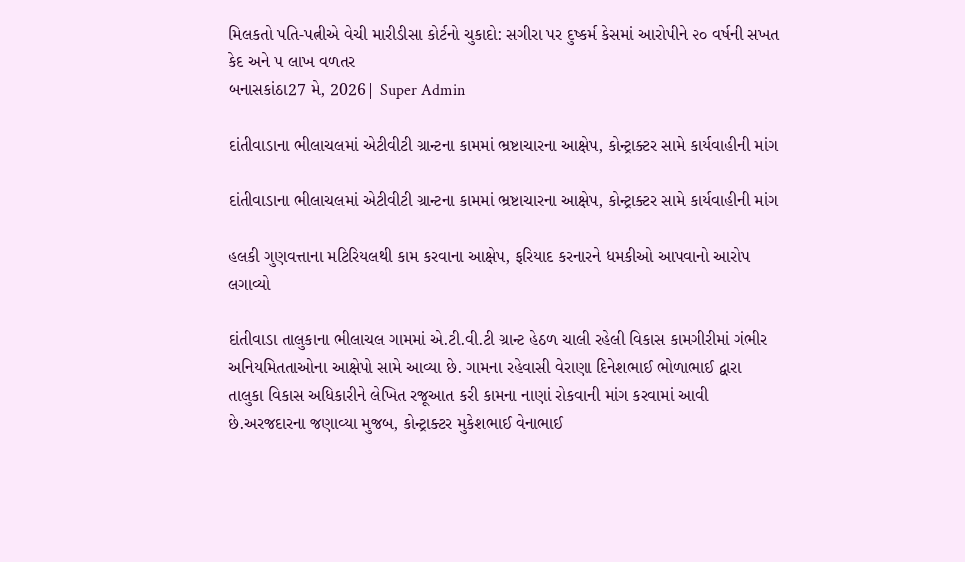મિલકતો પતિ-પત્નીએ વેચી મારીડીસા કોર્ટનો ચુકાદો: સગીરા પર દુષ્કર્મ કેસમાં આરોપીને ૨૦ વર્ષની સખત કેદ અને ૫ લાખ વળતર
બનાસકાંઠા27 મે, 2026| Super Admin

દાંતીવાડાના ભીલાચલમાં એટીવીટી ગ્રાન્ટના કામમાં ભ્રષ્ટાચારના આક્ષેપ, કોન્ટ્રાક્ટર સામે કાર્યવાહીની માંગ

દાંતીવાડાના ભીલાચલમાં એટીવીટી ગ્રાન્ટના કામમાં ભ્રષ્ટાચારના આક્ષેપ, કોન્ટ્રાક્ટર સામે કાર્યવાહીની માંગ

હલકી ગુણવત્તાના મટિરિયલથી કામ કરવાના આક્ષેપ, ફરિયાદ કરનારને ધમકીઓ આપવાનો આરોપ લગાવ્યો

દાંતીવાડા તાલુકાના ભીલાચલ ગામમાં એ.ટી.વી.ટી ગ્રાન્ટ હેઠળ ચાલી રહેલી વિકાસ કામગીરીમાં ગંભીર અનિયમિતતાઓના આક્ષેપો સામે આવ્યા છે. ગામના રહેવાસી વેરાણા દિનેશભાઈ ભોળાભાઈ દ્વારા તાલુકા વિકાસ અધિકારીને લેખિત રજૂઆત કરી કામના નાણાં રોકવાની માંગ કરવામાં આવી છે.અરજદારના જણાવ્યા મુજબ, કોન્ટ્રાક્ટર મુકેશભાઈ વેનાભાઈ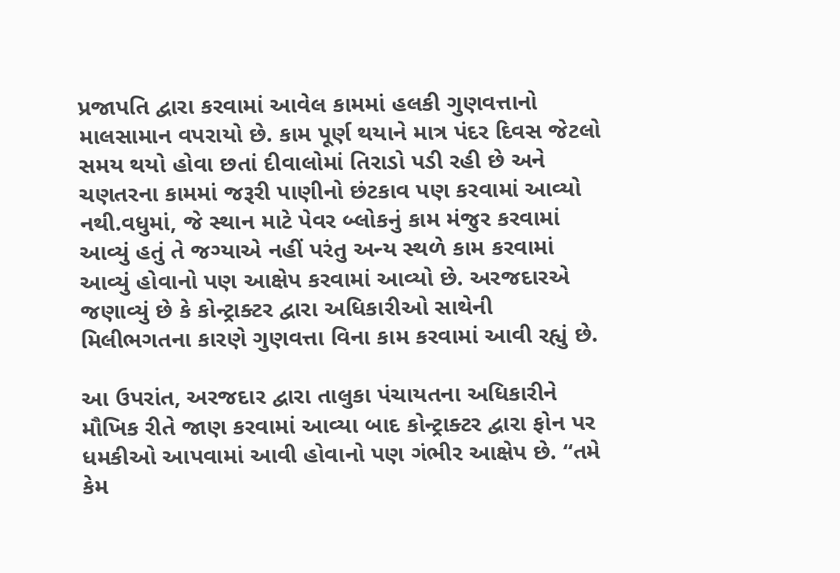પ્રજાપતિ દ્વારા કરવામાં આવેલ કામમાં હલકી ગુણવત્તાનો માલસામાન વપરાયો છે. કામ પૂર્ણ થયાને માત્ર પંદર દિવસ જેટલો સમય થયો હોવા છતાં દીવાલોમાં તિરાડો પડી રહી છે અને ચણતરના કામમાં જરૂરી પાણીનો છંટકાવ પણ કરવામાં આવ્યો નથી.વધુમાં, જે સ્થાન માટે પેવર બ્લોકનું કામ મંજુર કરવામાં આવ્યું હતું તે જગ્યાએ નહીં પરંતુ અન્ય સ્થળે કામ કરવામાં આવ્યું હોવાનો પણ આક્ષેપ કરવામાં આવ્યો છે. અરજદારએ જણાવ્યું છે કે કોન્ટ્રાક્ટર દ્વારા અધિકારીઓ સાથેની મિલીભગતના કારણે ગુણવત્તા વિના કામ કરવામાં આવી રહ્યું છે.

આ ઉપરાંત, અરજદાર દ્વારા તાલુકા પંચાયતના અધિકારીને મૌખિક રીતે જાણ કરવામાં આવ્યા બાદ કોન્ટ્રાક્ટર દ્વારા ફોન પર ધમકીઓ આપવામાં આવી હોવાનો પણ ગંભીર આક્ષેપ છે. “તમે કેમ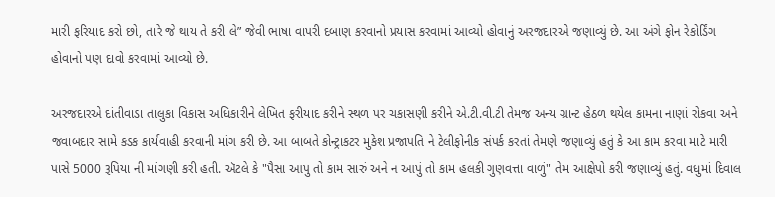મારી ફરિયાદ કરો છો, તારે જે થાય તે કરી લે” જેવી ભાષા વાપરી દબાણ કરવાનો પ્રયાસ કરવામાં આવ્યો હોવાનું અરજદારએ જણાવ્યું છે. આ અંગે ફોન રેકોર્ડિંગ હોવાનો પણ દાવો કરવામાં આવ્યો છે.

અરજદારએ દાંતીવાડા તાલુકા વિકાસ અધિકારીને લેખિત ફરીયાદ કરીને સ્થળ પર ચકાસણી કરીને એ.ટી.વી.ટી તેમજ અન્ય ગ્રાન્ટ હેઠળ થયેલ કામના નાણાં રોકવા અને જવાબદાર સામે કડક કાર્યવાહી કરવાની માંગ કરી છે. આ બાબતે કોન્ટ્રાકટર મુકેશ પ્રજાપતિ ને ટેલીફોનીક સંપર્ક કરતાં તેમણે જણાવ્યું હતું કે આ કામ કરવા માટે મારી પાસે 5000 રૂપિયા ની માંગણી કરી હતી. ઍટલે કે "પૈસા આપુ તો કામ સારું અને ન આપું તો કામ હલકી ગુણવત્તા વાળું" તેમ આક્ષેપો કરી જણાવ્યું હતું. વધુમાં દિવાલ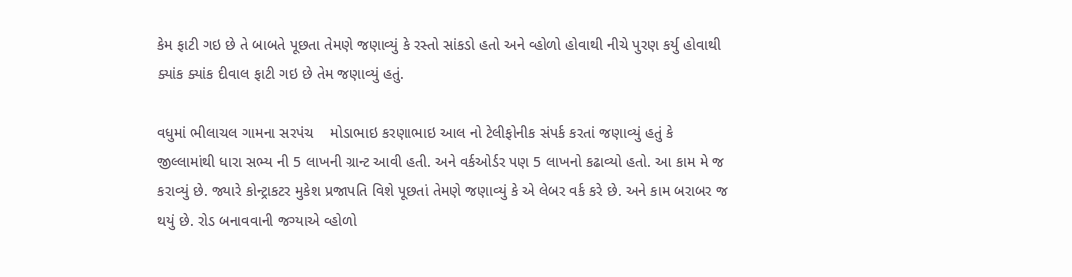કેમ ફાટી ગઇ છે તે બાબતે પૂછતા તેમણે જણાવ્યું કે રસ્તો સાંકડો હતો અને વ્હોળો હોવાથી નીચે પુરણ કર્યુ હોવાથી ક્યાંક ક્યાંક દીવાલ ફાટી ગઇ છે તેમ જણાવ્યું હતું.

વધુમાં ભીલાચલ ગામના સરપંચ    મોડાભાઇ કરણાભાઇ આલ નો ટેલીફોનીક સંપર્ક કરતાં જણાવ્યું હતું કે  જીલ્લામાંથી ધારા સભ્ય ની 5 લાખની ગ્રાન્ટ આવી હતી. અને વર્કઓર્ડર પણ 5 લાખનો કઢાવ્યો હતો. આ કામ મે જ કરાવ્યું છે. જ્યારે કોન્ટ્રાકટર મુકેશ પ્રજાપતિ વિશે પૂછતાં તેમણે જણાવ્યું કે એ લેબર વર્ક કરે છે. અને કામ બરાબર જ થયું છે. રોડ બનાવવાની જગ્યાએ વ્હોળો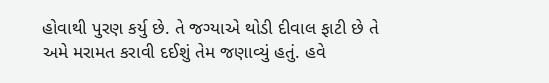હોવાથી પુરણ કર્યુ છે. તે જગ્યાએ થોડી દીવાલ ફાટી છે તે અમે મરામત કરાવી દઈશું તેમ જણાવ્યું હતું. હવે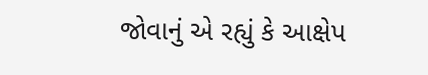જોવાનું એ રહ્યું કે આક્ષેપ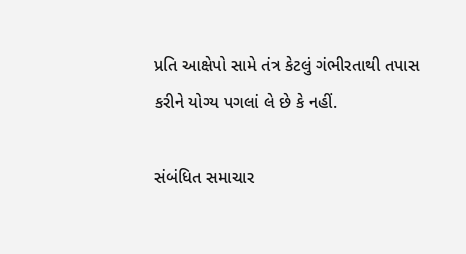પ્રતિ આક્ષેપો સામે તંત્ર કેટલું ગંભીરતાથી તપાસ કરીને યોગ્ય પગલાં લે છે કે નહીં.

સંબંધિત સમાચાર